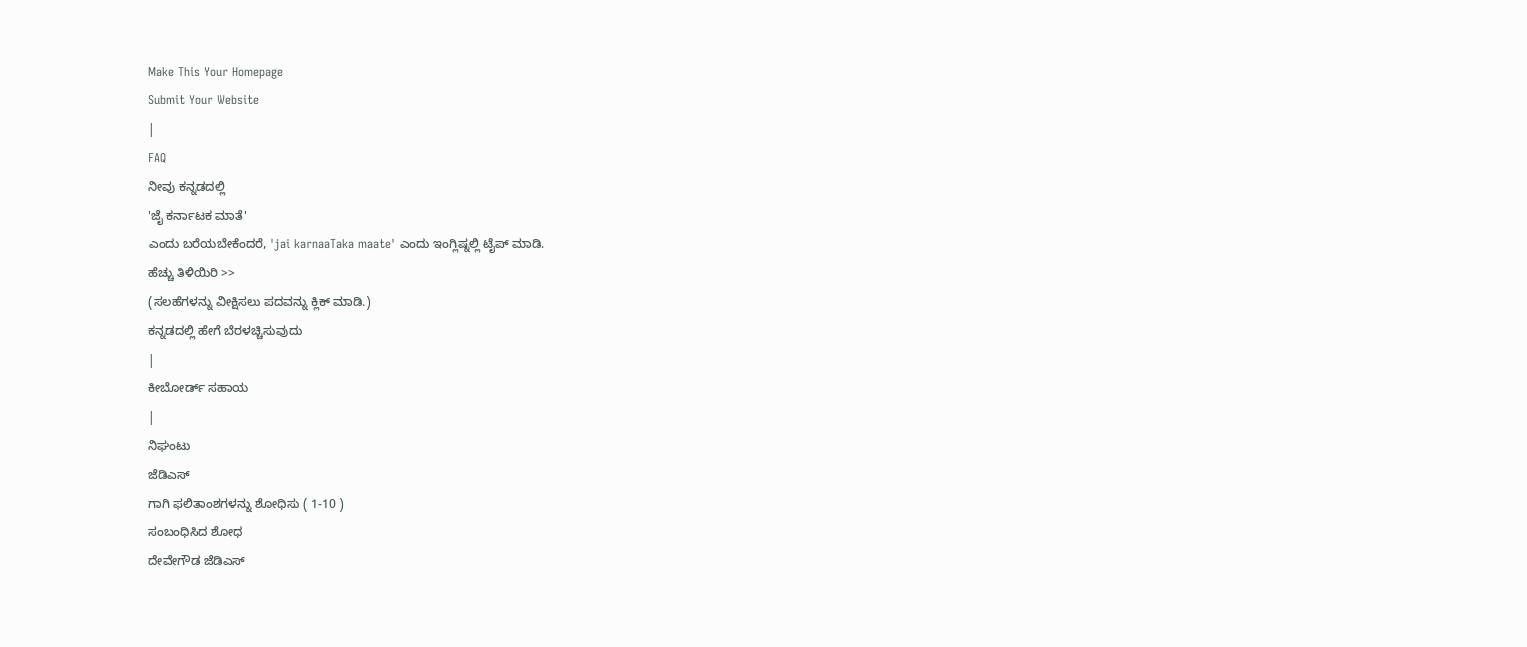Make This Your Homepage
Submit Your Website
|
FAQ
ನೀವು ಕನ್ನಡದಲ್ಲಿ
'ಜೈ ಕರ್ನಾಟಕ ಮಾತೆ'
ಎಂದು ಬರೆಯಬೇಕೆಂದರೆ, 'jai karnaaTaka maate' ಎಂದು ಇಂಗ್ಲಿಷ್ನಲ್ಲಿ ಟೈಪ್ ಮಾಡಿ.
ಹೆಚ್ಚು ತಿಳಿಯಿರಿ >>
(ಸಲಹೆಗಳನ್ನು ವೀಕ್ಷಿಸಲು ಪದವನ್ನು ಕ್ಲಿಕ್ ಮಾಡಿ.)
ಕನ್ನಡದಲ್ಲಿ ಹೇಗೆ ಬೆರಳಚ್ಚಿಸುವುದು
|
ಕೀಬೋರ್ಡ್ ಸಹಾಯ
|
ನಿಘಂಟು
ಜೆಡಿಎಸ್
ಗಾಗಿ ಫಲಿತಾಂಶಗಳನ್ನು ಶೋಧಿಸು ( 1-10 )
ಸಂಬಂಧಿಸಿದ ಶೋಧ
ದೇವೇಗೌಡ ಜೆಡಿಎಸ್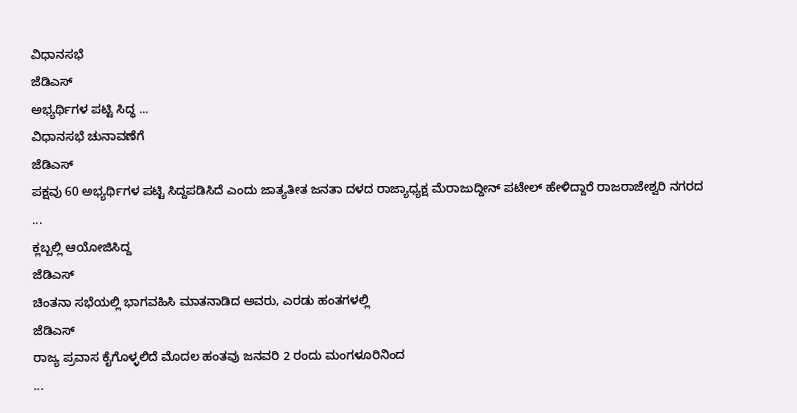ವಿಧಾನಸಭೆ
ಜೆಡಿಎಸ್
ಅಭ್ಯರ್ಥಿಗಳ ಪಟ್ಟಿ ಸಿದ್ಧ ...
ವಿಧಾನಸಭೆ ಚುನಾವಣೆಗೆ
ಜೆಡಿಎಸ್
ಪಕ್ಷವು 60 ಅಭ್ಯರ್ಥಿಗಳ ಪಟ್ಟಿ ಸಿದ್ದಪಡಿಸಿದೆ ಎಂದು ಜಾತ್ಯತೀತ ಜನತಾ ದಳದ ರಾಜ್ಯಾಧ್ಯಕ್ಷ ಮೆರಾಜುದ್ದೀನ್ ಪಟೇಲ್ ಹೇಳಿದ್ದಾರೆ ರಾಜರಾಜೇಶ್ವರಿ ನಗರದ
...
ಕ್ಲಬ್ಬಲ್ಲಿ ಆಯೋಜಿಸಿದ್ದ
ಜೆಡಿಎಸ್
ಚಿಂತನಾ ಸಭೆಯಲ್ಲಿ ಭಾಗವಹಿಸಿ ಮಾತನಾಡಿದ ಅವರು, ಎರಡು ಹಂತಗಳಲ್ಲಿ
ಜೆಡಿಎಸ್
ರಾಜ್ಯ ಪ್ರವಾಸ ಕೈಗೊಳ್ಳಲಿದೆ ಮೊದಲ ಹಂತವು ಜನವರಿ 2 ರಂದು ಮಂಗಳೂರಿನಿಂದ
...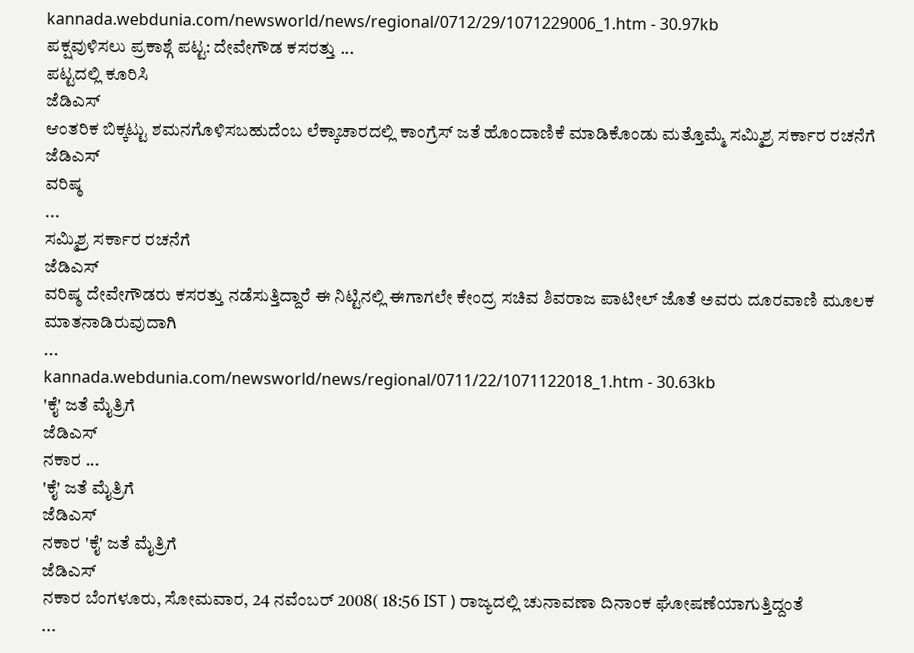kannada.webdunia.com/newsworld/news/regional/0712/29/1071229006_1.htm - 30.97kb
ಪಕ್ಷವುಳಿಸಲು ಪ್ರಕಾಶ್ಗೆ ಪಟ್ಟ: ದೇವೇಗೌಡ ಕಸರತ್ತು ...
ಪಟ್ಟದಲ್ಲಿ ಕೂರಿಸಿ
ಜೆಡಿಎಸ್
ಆಂತರಿಕ ಬಿಕ್ಕಟ್ಟು ಶಮನಗೊಳಿಸಬಹುದೆಂಬ ಲೆಕ್ಕಾಚಾರದಲ್ಲಿ ಕಾಂಗ್ರೆಸ್ ಜತೆ ಹೊಂದಾಣಿಕೆ ಮಾಡಿಕೊಂಡು ಮತ್ತೊಮ್ಮೆ ಸಮ್ಮಿಶ್ರ ಸರ್ಕಾರ ರಚನೆಗೆ
ಜೆಡಿಎಸ್
ವರಿಷ್ಠ
...
ಸಮ್ಮಿಶ್ರ ಸರ್ಕಾರ ರಚನೆಗೆ
ಜೆಡಿಎಸ್
ವರಿಷ್ಠ ದೇವೇಗೌಡರು ಕಸರತ್ತು ನಡೆಸುತ್ತಿದ್ದಾರೆ ಈ ನಿಟ್ಟಿನಲ್ಲಿ ಈಗಾಗಲೇ ಕೇಂದ್ರ ಸಚಿವ ಶಿವರಾಜ ಪಾಟೀಲ್ ಜೊತೆ ಅವರು ದೂರವಾಣಿ ಮೂಲಕ ಮಾತನಾಡಿರುವುದಾಗಿ
...
kannada.webdunia.com/newsworld/news/regional/0711/22/1071122018_1.htm - 30.63kb
'ಕೈ' ಜತೆ ಮೈತ್ರಿಗೆ
ಜೆಡಿಎಸ್
ನಕಾರ ...
'ಕೈ' ಜತೆ ಮೈತ್ರಿಗೆ
ಜೆಡಿಎಸ್
ನಕಾರ 'ಕೈ' ಜತೆ ಮೈತ್ರಿಗೆ
ಜೆಡಿಎಸ್
ನಕಾರ ಬೆಂಗಳೂರು, ಸೋಮವಾರ, 24 ನವೆಂಬರ್ 2008( 18:56 IST ) ರಾಜ್ಯದಲ್ಲಿ ಚುನಾವಣಾ ದಿನಾಂಕ ಘೋಷಣೆಯಾಗುತ್ತಿದ್ದಂತೆ
...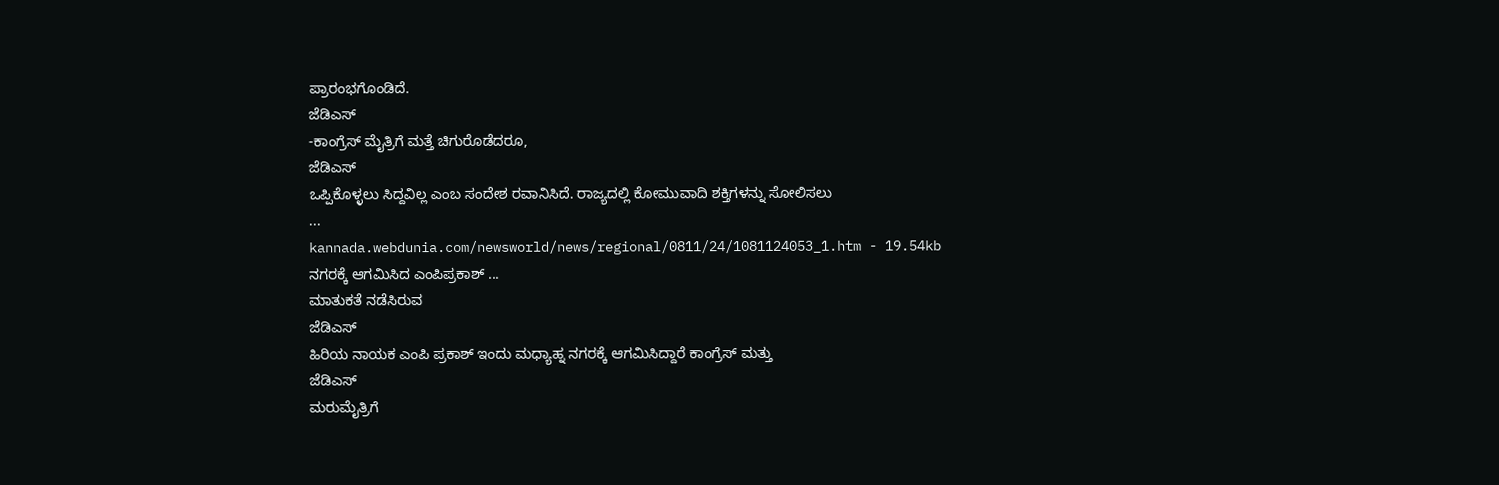ಪ್ರಾರಂಭಗೊಂಡಿದೆ.
ಜೆಡಿಎಸ್
-ಕಾಂಗ್ರೆಸ್ ಮೈತ್ರಿಗೆ ಮತ್ತೆ ಚಿಗುರೊಡೆದರೂ,
ಜೆಡಿಎಸ್
ಒಪ್ಪಿಕೊಳ್ಳಲು ಸಿದ್ದವಿಲ್ಲ ಎಂಬ ಸಂದೇಶ ರವಾನಿಸಿದೆ. ರಾಜ್ಯದಲ್ಲಿ ಕೋಮುವಾದಿ ಶಕ್ತಿಗಳನ್ನು ಸೋಲಿಸಲು
...
kannada.webdunia.com/newsworld/news/regional/0811/24/1081124053_1.htm - 19.54kb
ನಗರಕ್ಕೆ ಆಗಮಿಸಿದ ಎಂಪಿಪ್ರಕಾಶ್ ...
ಮಾತುಕತೆ ನಡೆಸಿರುವ
ಜೆಡಿಎಸ್
ಹಿರಿಯ ನಾಯಕ ಎಂಪಿ ಪ್ರಕಾಶ್ ಇಂದು ಮಧ್ಯಾಹ್ನ ನಗರಕ್ಕೆ ಆಗಮಿಸಿದ್ದಾರೆ ಕಾಂಗ್ರೆಸ್ ಮತ್ತು
ಜೆಡಿಎಸ್
ಮರುಮೈತ್ರಿಗೆ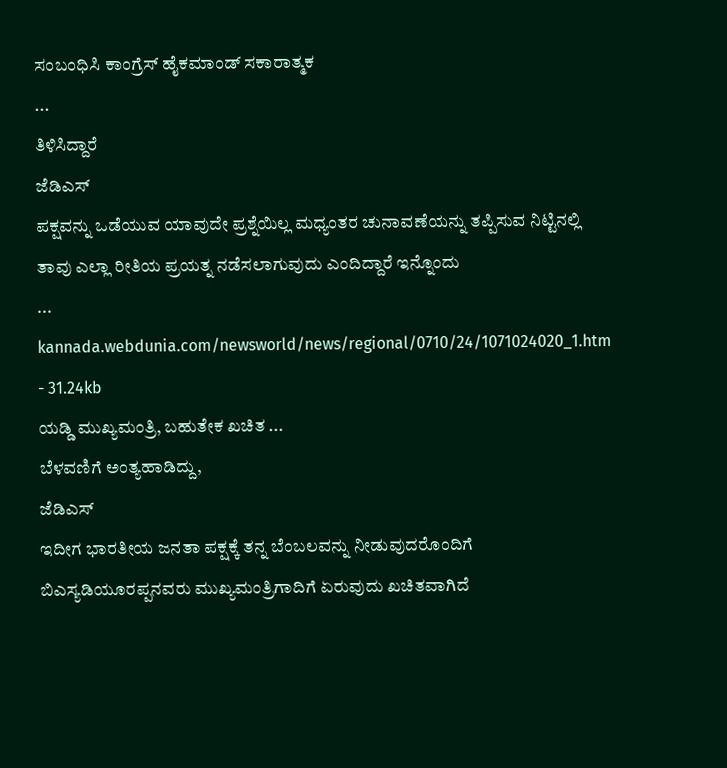ಸಂಬಂಧಿಸಿ ಕಾಂಗ್ರೆಸ್ ಹೈಕಮಾಂಡ್ ಸಕಾರಾತ್ಮಕ
...
ತಿಳಿಸಿದ್ದಾರೆ
ಜೆಡಿಎಸ್
ಪಕ್ಷವನ್ನು ಒಡೆಯುವ ಯಾವುದೇ ಪ್ರಶ್ನೆಯಿಲ್ಲ ಮಧ್ಯಂತರ ಚುನಾವಣೆಯನ್ನು ತಪ್ಪಿಸುವ ನಿಟ್ಟಿನಲ್ಲಿ ತಾವು ಎಲ್ಲಾ ರೀತಿಯ ಪ್ರಯತ್ನ ನಡೆಸಲಾಗುವುದು ಎಂದಿದ್ದಾರೆ ಇನ್ನೊಂದು
...
kannada.webdunia.com/newsworld/news/regional/0710/24/1071024020_1.htm - 31.24kb
ಯಡ್ಡಿ ಮುಖ್ಯಮಂತ್ರಿ, ಬಹುತೇಕ ಖಚಿತ ...
ಬೆಳವಣಿಗೆ ಅಂತ್ಯಹಾಡಿದ್ದು,
ಜೆಡಿಎಸ್
ಇದೀಗ ಭಾರತೀಯ ಜನತಾ ಪಕ್ಷಕ್ಕೆ ತನ್ನ ಬೆಂಬಲವನ್ನು ನೀಡುವುದರೊಂದಿಗೆ ಬಿಎಸ್ಯಡಿಯೂರಪ್ಪನವರು ಮುಖ್ಯಮಂತ್ರಿಗಾದಿಗೆ ಏರುವುದು ಖಚಿತವಾಗಿದೆ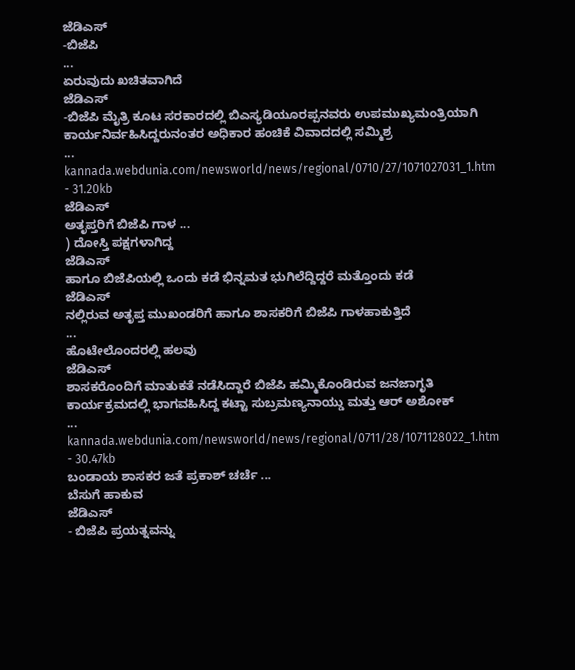ಜೆಡಿಎಸ್
-ಬಿಜೆಪಿ
...
ಏರುವುದು ಖಚಿತವಾಗಿದೆ
ಜೆಡಿಎಸ್
-ಬಿಜೆಪಿ ಮೈತ್ರಿ ಕೂಟ ಸರಕಾರದಲ್ಲಿ ಬಿಎಸ್ಯಡಿಯೂರಪ್ಪನವರು ಉಪಮುಖ್ಯಮಂತ್ರಿಯಾಗಿ ಕಾರ್ಯನಿರ್ವಹಿಸಿದ್ದರುನಂತರ ಅಧಿಕಾರ ಹಂಚಿಕೆ ವಿವಾದದಲ್ಲಿ ಸಮ್ಮಿಶ್ರ
...
kannada.webdunia.com/newsworld/news/regional/0710/27/1071027031_1.htm - 31.20kb
ಜೆಡಿಎಸ್
ಅತೃಪ್ತರಿಗೆ ಬಿಜೆಪಿ ಗಾಳ ...
) ದೋಸ್ತಿ ಪಕ್ಷಗಳಾಗಿದ್ದ
ಜೆಡಿಎಸ್
ಹಾಗೂ ಬಿಜೆಪಿಯಲ್ಲಿ ಒಂದು ಕಡೆ ಭಿನ್ನಮತ ಭುಗಿಲೆದ್ದಿದ್ದರೆ ಮತ್ತೊಂದು ಕಡೆ
ಜೆಡಿಎಸ್
ನಲ್ಲಿರುವ ಅತೃಪ್ತ ಮುಖಂಡರಿಗೆ ಹಾಗೂ ಶಾಸಕರಿಗೆ ಬಿಜೆಪಿ ಗಾಳಹಾಕುತ್ತಿದೆ
...
ಹೊಟೇಲೊಂದರಲ್ಲಿ ಹಲವು
ಜೆಡಿಎಸ್
ಶಾಸಕರೊಂದಿಗೆ ಮಾತುಕತೆ ನಡೆಸಿದ್ದಾರೆ ಬಿಜೆಪಿ ಹಮ್ಮಿಕೊಂಡಿರುವ ಜನಜಾಗೃತಿ ಕಾರ್ಯಕ್ರಮದಲ್ಲಿ ಭಾಗವಹಿಸಿದ್ದ ಕಟ್ಟಾ ಸುಬ್ರಮಣ್ಯನಾಯ್ಡು ಮತ್ತು ಆರ್ ಅಶೋಕ್
...
kannada.webdunia.com/newsworld/news/regional/0711/28/1071128022_1.htm - 30.47kb
ಬಂಡಾಯ ಶಾಸಕರ ಜತೆ ಪ್ರಕಾಶ್ ಚರ್ಚೆ ...
ಬೆಸುಗೆ ಹಾಕುವ
ಜೆಡಿಎಸ್
- ಬಿಜೆಪಿ ಪ್ರಯತ್ನವನ್ನು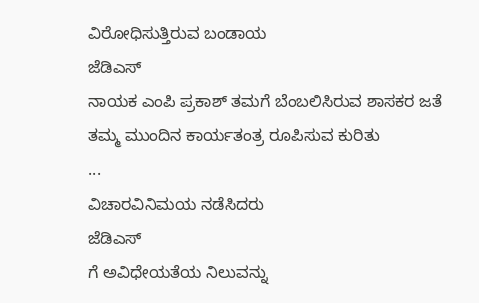ವಿರೋಧಿಸುತ್ತಿರುವ ಬಂಡಾಯ
ಜೆಡಿಎಸ್
ನಾಯಕ ಎಂಪಿ ಪ್ರಕಾಶ್ ತಮಗೆ ಬೆಂಬಲಿಸಿರುವ ಶಾಸಕರ ಜತೆ ತಮ್ಮ ಮುಂದಿನ ಕಾರ್ಯತಂತ್ರ ರೂಪಿಸುವ ಕುರಿತು
...
ವಿಚಾರವಿನಿಮಯ ನಡೆಸಿದರು
ಜೆಡಿಎಸ್
ಗೆ ಅವಿಧೇಯತೆಯ ನಿಲುವನ್ನು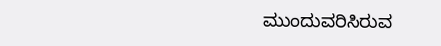ಮುಂದುವರಿಸಿರುವ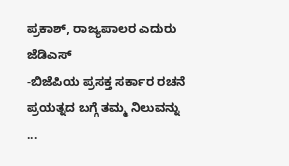ಪ್ರಕಾಶ್, ರಾಜ್ಯಪಾಲರ ಎದುರು
ಜೆಡಿಎಸ್
-ಬಿಜೆಪಿಯ ಪ್ರಸಕ್ತ ಸರ್ಕಾರ ರಚನೆ ಪ್ರಯತ್ನದ ಬಗ್ಗೆ ತಮ್ಮ ನಿಲುವನ್ನು
...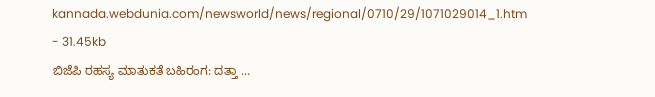kannada.webdunia.com/newsworld/news/regional/0710/29/1071029014_1.htm - 31.45kb
ಬಿಜೆಪಿ ರಹಸ್ಯ ಮಾತುಕತೆ ಬಹಿರಂಗ: ದತ್ತಾ ...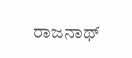ರಾಜನಾಥ್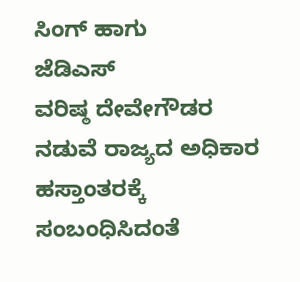ಸಿಂಗ್ ಹಾಗು
ಜೆಡಿಎಸ್
ವರಿಷ್ಠ ದೇವೇಗೌಡರ ನಡುವೆ ರಾಜ್ಯದ ಅಧಿಕಾರ ಹಸ್ತಾಂತರಕ್ಕೆ ಸಂಬಂಧಿಸಿದಂತೆ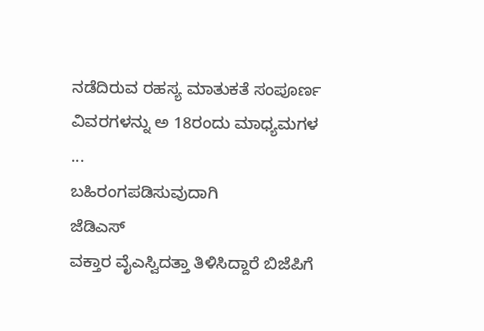ನಡೆದಿರುವ ರಹಸ್ಯ ಮಾತುಕತೆ ಸಂಪೂರ್ಣ ವಿವರಗಳನ್ನು ಅ 18ರಂದು ಮಾಧ್ಯಮಗಳ
...
ಬಹಿರಂಗಪಡಿಸುವುದಾಗಿ
ಜೆಡಿಎಸ್
ವಕ್ತಾರ ವೈಎಸ್ವಿದತ್ತಾ ತಿಳಿಸಿದ್ದಾರೆ ಬಿಜೆಪಿಗೆ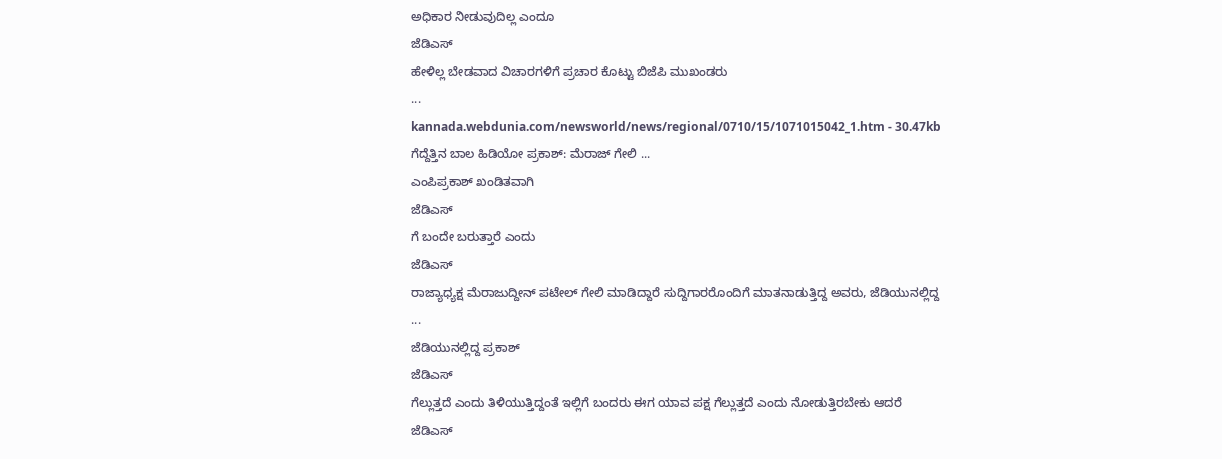ಅಧಿಕಾರ ನೀಡುವುದಿಲ್ಲ ಎಂದೂ
ಜೆಡಿಎಸ್
ಹೇಳಿಲ್ಲ ಬೇಡವಾದ ವಿಚಾರಗಳಿಗೆ ಪ್ರಚಾರ ಕೊಟ್ಟು ಬಿಜೆಪಿ ಮುಖಂಡರು
...
kannada.webdunia.com/newsworld/news/regional/0710/15/1071015042_1.htm - 30.47kb
ಗೆದ್ದೆತ್ತಿನ ಬಾಲ ಹಿಡಿಯೋ ಪ್ರಕಾಶ್: ಮೆರಾಜ್ ಗೇಲಿ ...
ಎಂಪಿಪ್ರಕಾಶ್ ಖಂಡಿತವಾಗಿ
ಜೆಡಿಎಸ್
ಗೆ ಬಂದೇ ಬರುತ್ತಾರೆ ಎಂದು
ಜೆಡಿಎಸ್
ರಾಜ್ಯಾಧ್ಯಕ್ಷ ಮೆರಾಜುದ್ದೀನ್ ಪಟೇಲ್ ಗೇಲಿ ಮಾಡಿದ್ದಾರೆ ಸುದ್ದಿಗಾರರೊಂದಿಗೆ ಮಾತನಾಡುತ್ತಿದ್ದ ಅವರು, ಜೆಡಿಯುನಲ್ಲಿದ್ದ
...
ಜೆಡಿಯುನಲ್ಲಿದ್ದ ಪ್ರಕಾಶ್
ಜೆಡಿಎಸ್
ಗೆಲ್ಲುತ್ತದೆ ಎಂದು ತಿಳಿಯುತ್ತಿದ್ದಂತೆ ಇಲ್ಲಿಗೆ ಬಂದರು ಈಗ ಯಾವ ಪಕ್ಷ ಗೆಲ್ಲುತ್ತದೆ ಎಂದು ನೋಡುತ್ತಿರಬೇಕು ಆದರೆ
ಜೆಡಿಎಸ್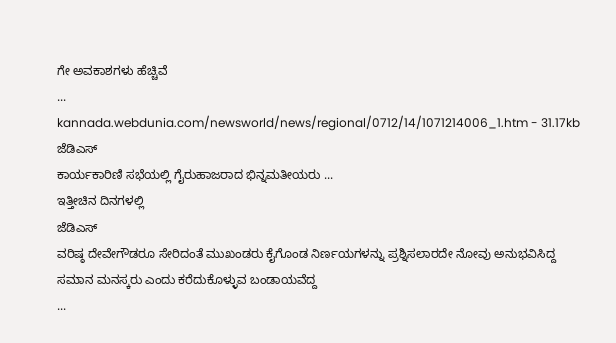ಗೇ ಅವಕಾಶಗಳು ಹೆಚ್ಚಿವೆ
...
kannada.webdunia.com/newsworld/news/regional/0712/14/1071214006_1.htm - 31.17kb
ಜೆಡಿಎಸ್
ಕಾರ್ಯಕಾರಿಣಿ ಸಭೆಯಲ್ಲಿ ಗೈರುಹಾಜರಾದ ಭಿನ್ನಮತೀಯರು ...
ಇತ್ತೀಚಿನ ದಿನಗಳಲ್ಲಿ
ಜೆಡಿಎಸ್
ವರಿಷ್ಠ ದೇವೇಗೌಡರೂ ಸೇರಿದಂತೆ ಮುಖಂಡರು ಕೈಗೊಂಡ ನಿರ್ಣಯಗಳನ್ನು ಪ್ರಶ್ನಿಸಲಾರದೇ ನೋವು ಅನುಭವಿಸಿದ್ದ ಸಮಾನ ಮನಸ್ಕರು ಎಂದು ಕರೆದುಕೊಳ್ಳುವ ಬಂಡಾಯವೆದ್ದ
...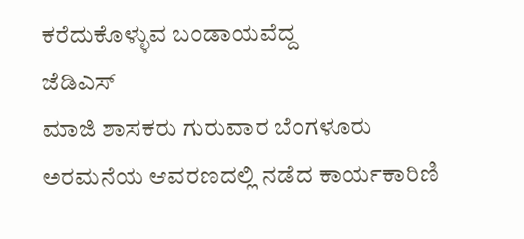ಕರೆದುಕೊಳ್ಳುವ ಬಂಡಾಯವೆದ್ದ
ಜೆಡಿಎಸ್
ಮಾಜಿ ಶಾಸಕರು ಗುರುವಾರ ಬೆಂಗಳೂರು ಅರಮನೆಯ ಆವರಣದಲ್ಲಿ ನಡೆದ ಕಾರ್ಯಕಾರಿಣಿ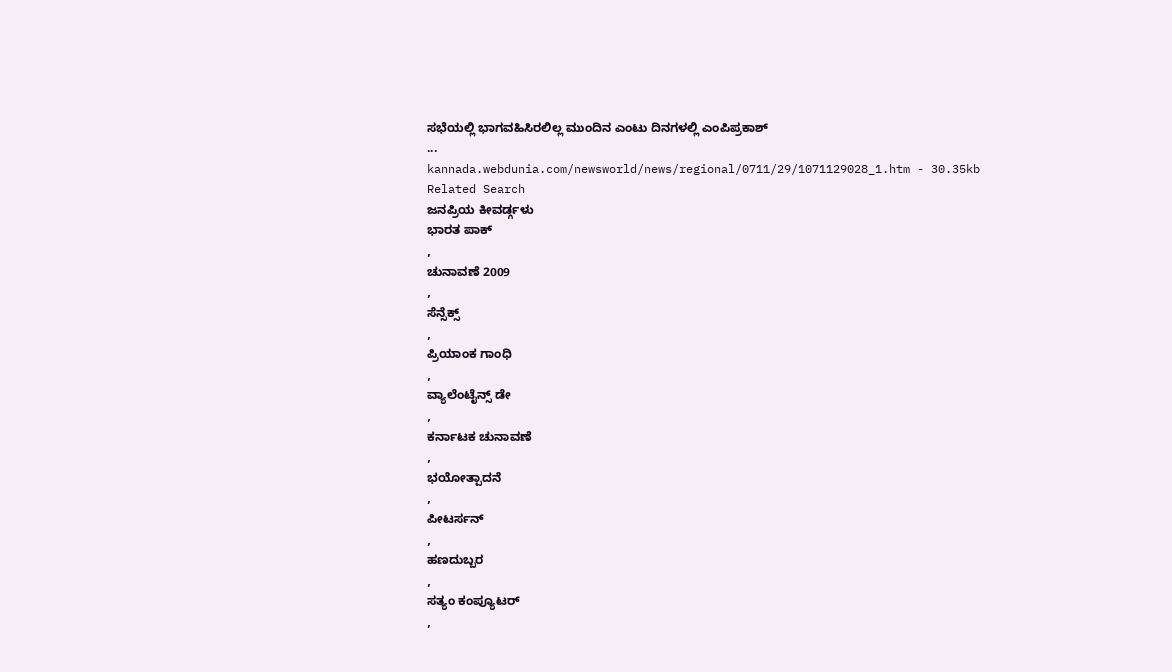ಸಭೆಯಲ್ಲಿ ಭಾಗವಹಿಸಿರಲಿಲ್ಲ ಮುಂದಿನ ಎಂಟು ದಿನಗಳಲ್ಲಿ ಎಂಪಿಪ್ರಕಾಶ್
...
kannada.webdunia.com/newsworld/news/regional/0711/29/1071129028_1.htm - 30.35kb
Related Search
ಜನಪ್ರಿಯ ಕೀವರ್ಡ್ಗಳು
ಭಾರತ ಪಾಕ್
,
ಚುನಾವಣೆ 2009
,
ಸೆನ್ಸೆಕ್ಸ್
,
ಪ್ರಿಯಾಂಕ ಗಾಂಧಿ
,
ವ್ಯಾಲೆಂಟೈನ್ಸ್ ಡೇ
,
ಕರ್ನಾಟಕ ಚುನಾವಣೆ
,
ಭಯೋತ್ಪಾದನೆ
,
ಪೀಟರ್ಸನ್
,
ಹಣದುಬ್ಬರ
,
ಸತ್ಯಂ ಕಂಪ್ಯೂಟರ್
,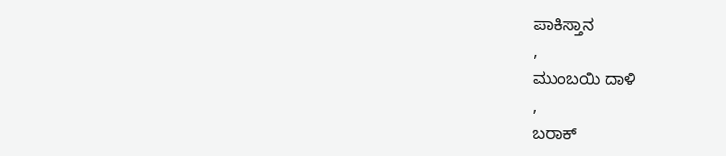ಪಾಕಿಸ್ತಾನ
,
ಮುಂಬಯಿ ದಾಳಿ
,
ಬರಾಕ್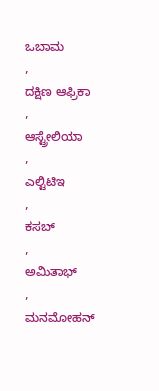ಒಬಾಮ
,
ದಕ್ಷಿಣ ಆಫ್ರಿಕಾ
,
ಆಸ್ಟ್ರೇಲಿಯಾ
,
ಎಲ್ಟಿಟಿಇ
,
ಕಸಬ್
,
ಅಮಿತಾಭ್
,
ಮನಮೋಹನ್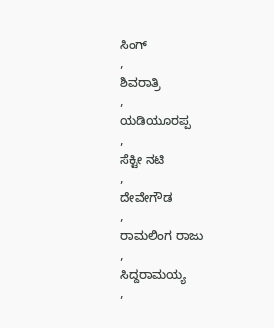ಸಿಂಗ್
,
ಶಿವರಾತ್ರಿ
,
ಯಡಿಯೂರಪ್ಪ
,
ಸೆಕ್ಟೀ ನಟಿ
,
ದೇವೇಗೌಡ
,
ರಾಮಲಿಂಗ ರಾಜು
,
ಸಿದ್ದರಾಮಯ್ಯ
,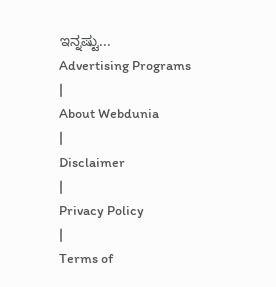ಇನ್ನಷ್ಟು...
Advertising Programs
|
About Webdunia
|
Disclaimer
|
Privacy Policy
|
Terms of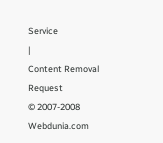Service
|
Content Removal Request
© 2007-2008 Webdunia.com